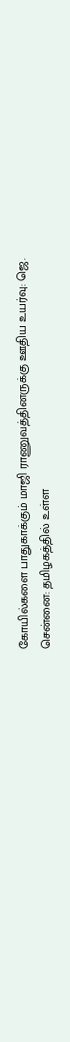கோயில்களை பாதுகாக்கும் மாஜி ராணுவத்தினருக்கு ஊதிய உயர்வு: ஜெ.
சென்னை: தமிழகத்தில் உள்ள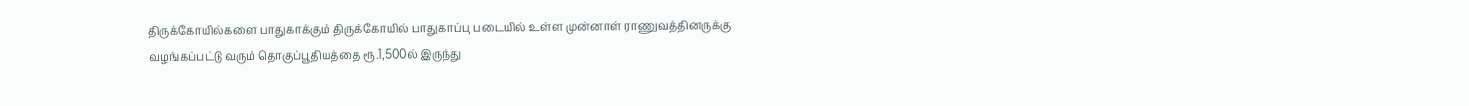திருக்கோயில்களை பாதுகாக்கும் திருக்கோயில் பாதுகாப்பு படையில் உள்ள முன்னாள் ராணுவத்தினருக்கு வழங்கப்பட்டு வரும் தொகுப்பூதியத்தை ரூ.1,500ல் இருந்து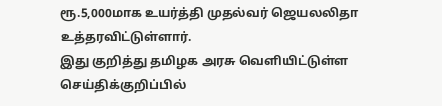ரூ.5,000மாக உயர்த்தி முதல்வர் ஜெயலலிதா உத்தரவிட்டுள்ளார்.
இது குறித்து தமிழக அரசு வெளியிட்டுள்ள செய்திக்குறிப்பில்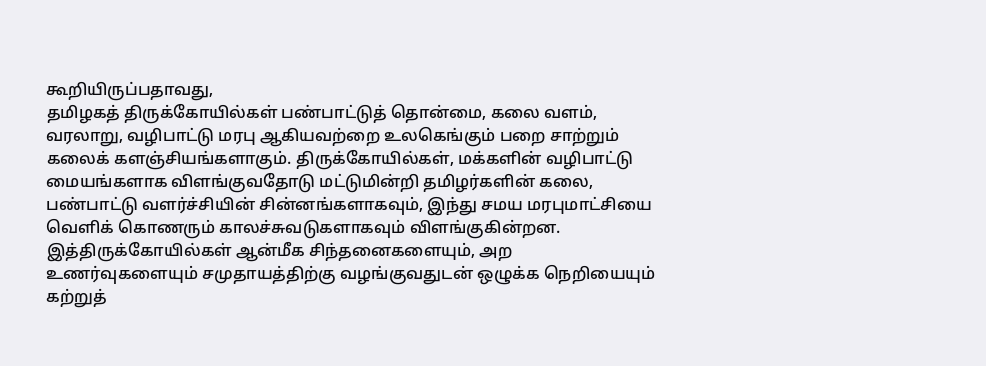கூறியிருப்பதாவது,
தமிழகத் திருக்கோயில்கள் பண்பாட்டுத் தொன்மை, கலை வளம், வரலாறு, வழிபாட்டு மரபு ஆகியவற்றை உலகெங்கும் பறை சாற்றும் கலைக் களஞ்சியங்களாகும். திருக்கோயில்கள், மக்களின் வழிபாட்டு மையங்களாக விளங்குவதோடு மட்டுமின்றி தமிழர்களின் கலை, பண்பாட்டு வளர்ச்சியின் சின்னங்களாகவும், இந்து சமய மரபுமாட்சியை வெளிக் கொணரும் காலச்சுவடுகளாகவும் விளங்குகின்றன.
இத்திருக்கோயில்கள் ஆன்மீக சிந்தனைகளையும், அற உணர்வுகளையும் சமுதாயத்திற்கு வழங்குவதுடன் ஒழுக்க நெறியையும் கற்றுத்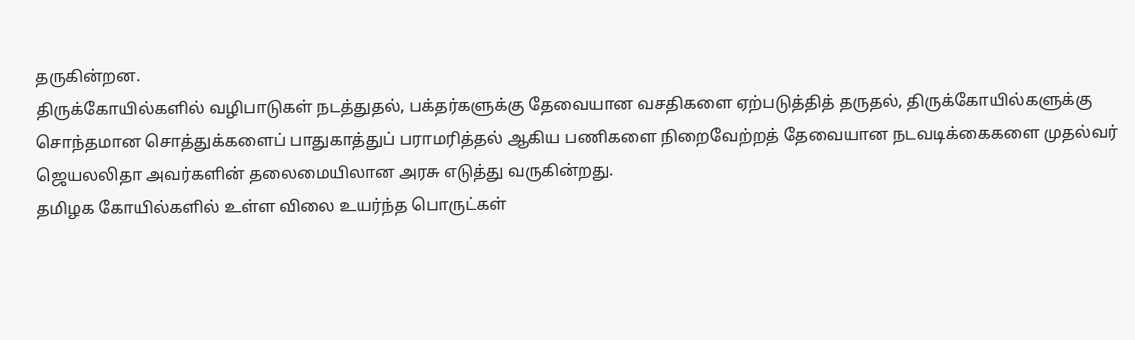தருகின்றன.
திருக்கோயில்களில் வழிபாடுகள் நடத்துதல், பக்தர்களுக்கு தேவையான வசதிகளை ஏற்படுத்தித் தருதல், திருக்கோயில்களுக்கு சொந்தமான சொத்துக்களைப் பாதுகாத்துப் பராமரித்தல் ஆகிய பணிகளை நிறைவேற்றத் தேவையான நடவடிக்கைகளை முதல்வர் ஜெயலலிதா அவர்களின் தலைமையிலான அரசு எடுத்து வருகின்றது.
தமிழக கோயில்களில் உள்ள விலை உயர்ந்த பொருட்கள்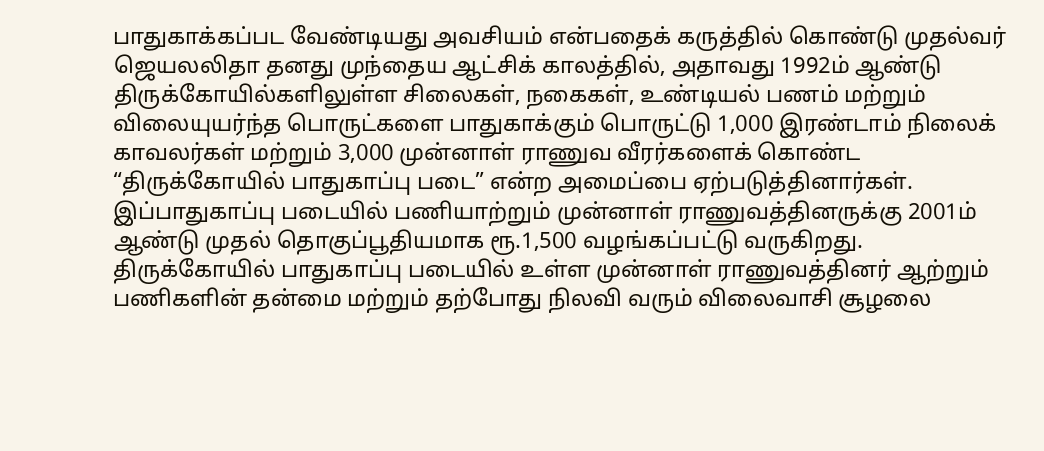பாதுகாக்கப்பட வேண்டியது அவசியம் என்பதைக் கருத்தில் கொண்டு முதல்வர் ஜெயலலிதா தனது முந்தைய ஆட்சிக் காலத்தில், அதாவது 1992ம் ஆண்டு திருக்கோயில்களிலுள்ள சிலைகள், நகைகள், உண்டியல் பணம் மற்றும் விலையுயர்ந்த பொருட்களை பாதுகாக்கும் பொருட்டு 1,000 இரண்டாம் நிலைக் காவலர்கள் மற்றும் 3,000 முன்னாள் ராணுவ வீரர்களைக் கொண்ட “திருக்கோயில் பாதுகாப்பு படை” என்ற அமைப்பை ஏற்படுத்தினார்கள். இப்பாதுகாப்பு படையில் பணியாற்றும் முன்னாள் ராணுவத்தினருக்கு 2001ம் ஆண்டு முதல் தொகுப்பூதியமாக ரூ.1,500 வழங்கப்பட்டு வருகிறது.
திருக்கோயில் பாதுகாப்பு படையில் உள்ள முன்னாள் ராணுவத்தினர் ஆற்றும் பணிகளின் தன்மை மற்றும் தற்போது நிலவி வரும் விலைவாசி சூழலை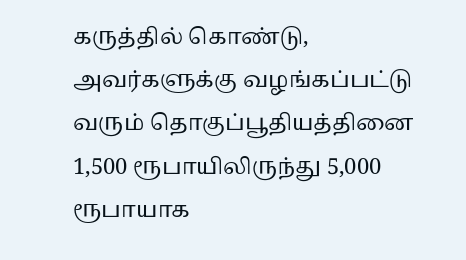கருத்தில் கொண்டு, அவர்களுக்கு வழங்கப்பட்டு வரும் தொகுப்பூதியத்தினை 1,500 ரூபாயிலிருந்து 5,000 ரூபாயாக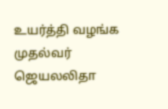உயர்த்தி வழங்க முதல்வர் ஜெயலலிதா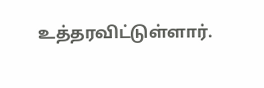உத்தரவிட்டுள்ளார்.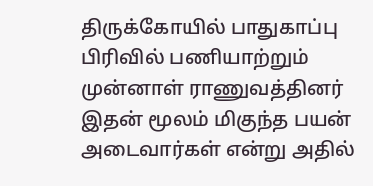திருக்கோயில் பாதுகாப்பு பிரிவில் பணியாற்றும் முன்னாள் ராணுவத்தினர் இதன் மூலம் மிகுந்த பயன் அடைவார்கள் என்று அதில்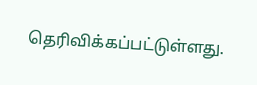தெரிவிக்கப்பட்டுள்ளது.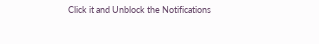Click it and Unblock the Notifications